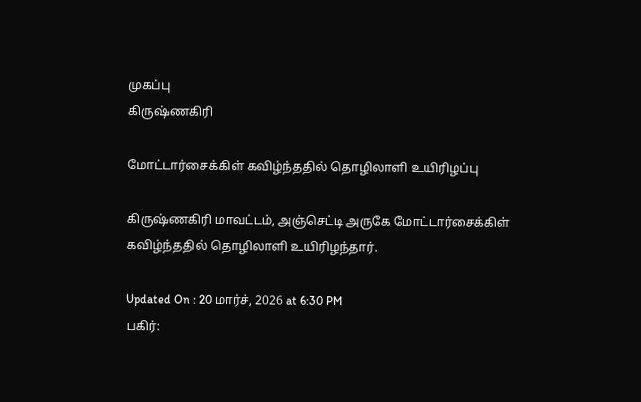முகப்பு
கிருஷ்ணகிரி

மோட்டார்சைக்கிள் கவிழ்ந்ததில் தொழிலாளி உயிரிழப்பு

கிருஷ்ணகிரி மாவட்டம், அஞ்செட்டி அருகே மோட்டார்சைக்கிள் கவிழ்ந்ததில் தொழிலாளி உயிரிழந்தார்.

Updated On : 20 மார்ச், 2026 at 6:30 PM
பகிர்: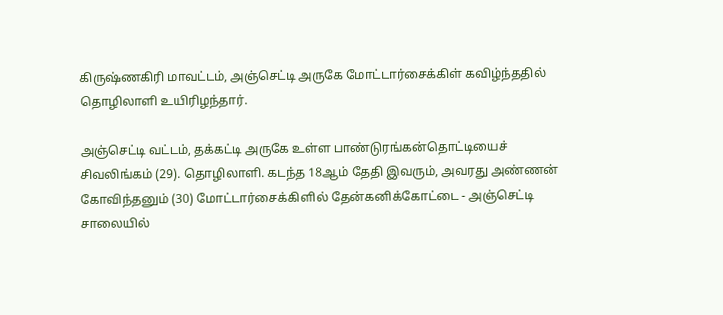கிருஷ்ணகிரி மாவட்டம், அஞ்செட்டி அருகே மோட்டார்சைக்கிள் கவிழ்ந்ததில் தொழிலாளி உயிரிழந்தார்.

அஞ்செட்டி வட்டம், தக்கட்டி அருகே உள்ள பாண்டுரங்கன்தொட்டியைச் சிவலிங்கம் (29). தொழிலாளி. கடந்த 18ஆம் தேதி இவரும், அவரது அண்ணன் கோவிந்தனும் (30) மோட்டார்சைக்கிளில் தேன்கனிக்கோட்டை - அஞ்செட்டி சாலையில்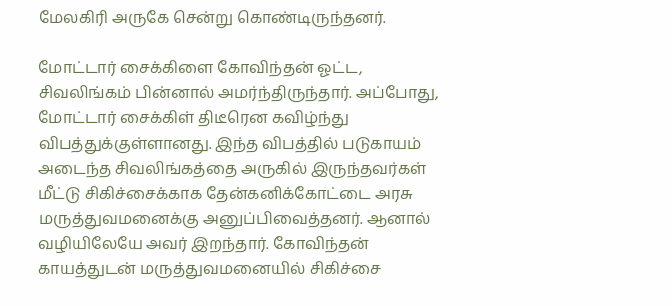மேலகிரி அருகே சென்று கொண்டிருந்தனர்.

மோட்டார் சைக்கிளை கோவிந்தன் ஓட்ட, சிவலிங்கம் பின்னால் அமர்ந்திருந்தார். அப்போது, மோட்டார் சைக்கிள் திடீரென கவிழ்ந்து விபத்துக்குள்ளானது. இந்த விபத்தில் படுகாயம் அடைந்த சிவலிங்கத்தை அருகில் இருந்தவர்கள் மீட்டு சிகிச்சைக்காக தேன்கனிக்கோட்டை அரசு மருத்துவமனைக்கு அனுப்பிவைத்தனர். ஆனால் வழியிலேயே அவர் இறந்தார். கோவிந்தன் காயத்துடன் மருத்துவமனையில் சிகிச்சை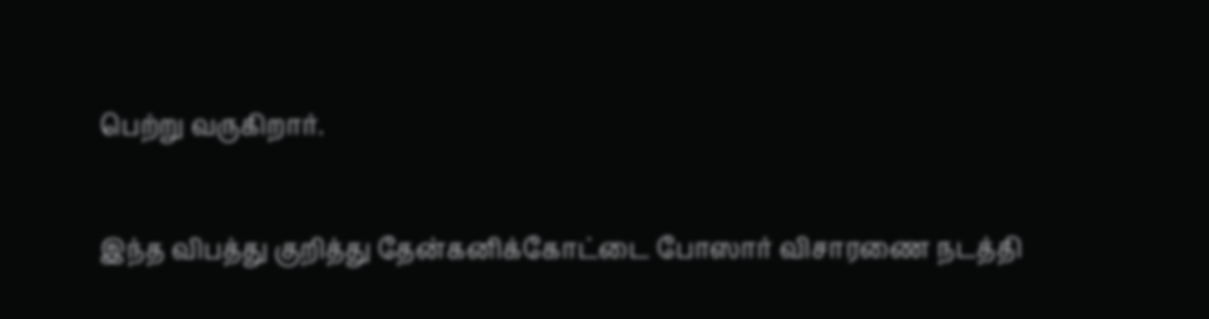பெற்று வருகிறார்.

இந்த விபத்து குறித்து தேன்கனிக்கோட்டை போஸார் விசாரணை நடத்தி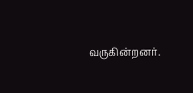வருகின்றனர்.